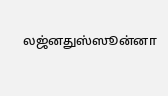லஜ்னதுஸ்ஸூன்னா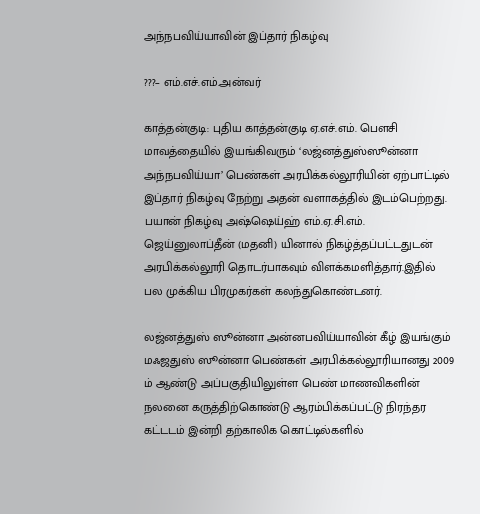அந்நபவிய்யாவின் இப்தார் நிகழ்வு

???– எம்.எச்.எம்.அன்வர்

காத்தன்குடி: புதிய காத்தன்குடி ஏ.எச்.எம். பௌசி மாவத்தையில் இயங்கிவரும் ‘லஜ்னத்துஸ்ஸூன்னா அந்நபவிய்யா’ பெண்கள் அரபிக்கல்லூரியின் ஏற்பாட்டில்  இப்தார் நிகழ்வு நேற்று அதன் வளாகத்தில் இடம்பெற்றது. பயான் நிகழ்வு அஷ்ஷெய்ஹ் எம்.ஏ.சி.எம். ஜெய்னுலாப்தீன் (மதனி) யினால் நிகழ்த்தப்பட்டதுடன் அரபிக்கல்லூரி தொடர்பாகவும் விளக்கமளித்தார்.இதில் பல முக்கிய பிரமுகர்கள் கலந்துகொண்டனர்.

லஜ்னத்துஸ் ஸூன்னா அன்னபவிய்யாவின் கீழ் இயங்கும் மஃஜதுஸ் ஸூன்னா பெண்கள் அரபிக்கல்லூரியானது 2009 ம் ஆண்டு அப்பகுதியிலுள்ள பெண் மாணவிகளின் நலனை கருத்திற்கொண்டு ஆரம்பிக்கப்பட்டு நிரந்தர கட்டடம் இன்றி தற்காலிக கொட்டில்களில்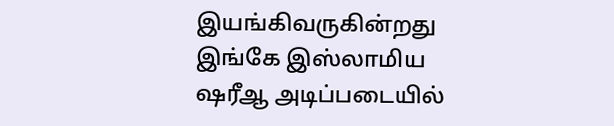இயங்கிவருகின்றது இங்கே இஸ்லாமிய ஷரீஆ அடிப்படையில்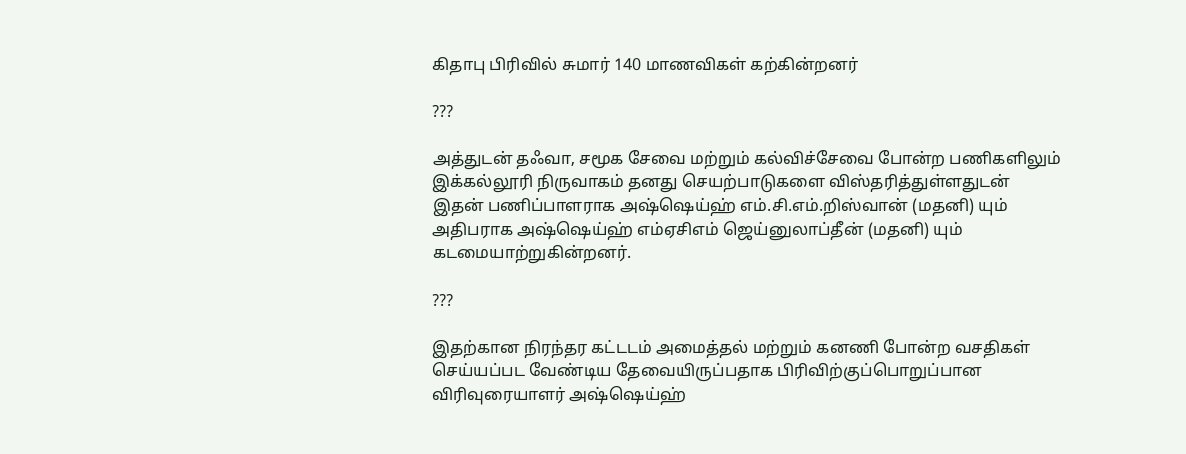கிதாபு பிரிவில் சுமார் 140 மாணவிகள் கற்கின்றனர்

???

அத்துடன் தஃவா, சமூக சேவை மற்றும் கல்விச்சேவை போன்ற பணிகளிலும் இக்கல்லூரி நிருவாகம் தனது செயற்பாடுகளை விஸ்தரித்துள்ளதுடன் இதன் பணிப்பாளராக அஷ்ஷெய்ஹ் எம்.சி.எம்.றிஸ்வான் (மதனி) யும் அதிபராக அஷ்ஷெய்ஹ் எம்ஏசிஎம் ஜெய்னுலாப்தீன் (மதனி) யும் கடமையாற்றுகின்றனர்.

???

இதற்கான நிரந்தர கட்டடம் அமைத்தல் மற்றும் கனணி போன்ற வசதிகள் செய்யப்பட வேண்டிய தேவையிருப்பதாக பிரிவிற்குப்பொறுப்பான விரிவுரையாளர் அஷ்ஷெய்ஹ்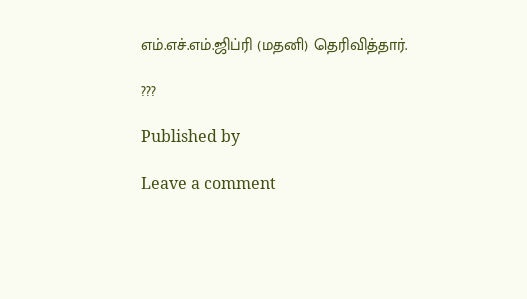எம்.எச்.எம்.ஜிப்ரி (மதனி) தெரிவித்தார்.

???

Published by

Leave a comment